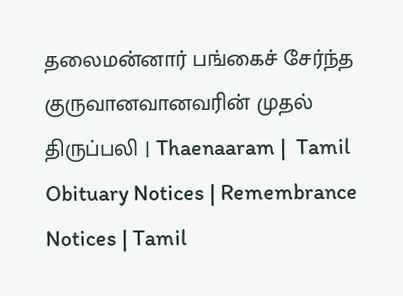தலைமன்னார் பங்கைச் சேர்ந்த குருவானவானவரின் முதல் திருப்பலி | Thaenaaram |  Tamil Obituary Notices | Remembrance Notices | Tamil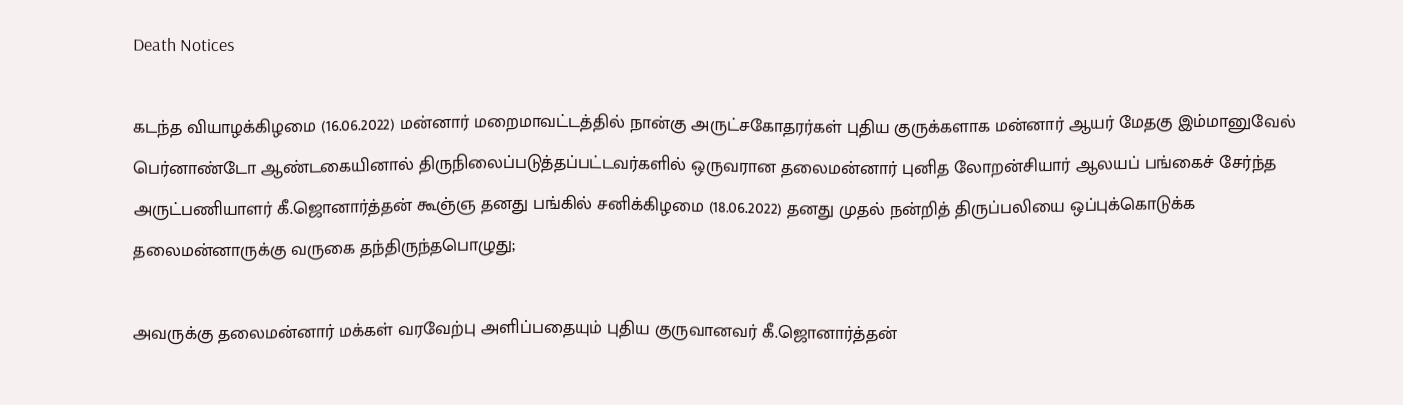Death Notices

கடந்த வியாழக்கிழமை (16.06.2022) மன்னார் மறைமாவட்டத்தில் நான்கு அருட்சகோதரர்கள் புதிய குருக்களாக மன்னார் ஆயர் மேதகு இம்மானுவேல் பெர்னாண்டோ ஆண்டகையினால் திருநிலைப்படுத்தப்பட்டவர்களில் ஒருவரான தலைமன்னார் புனித லோறன்சியார் ஆலயப் பங்கைச் சேர்ந்த அருட்பணியாளர் கீ.ஜொனார்த்தன் கூஞ்ஞ தனது பங்கில் சனிக்கிழமை (18.06.2022) தனது முதல் நன்றித் திருப்பலியை ஒப்புக்கொடுக்க தலைமன்னாருக்கு வருகை தந்திருந்தபொழுது;

அவருக்கு தலைமன்னார் மக்கள் வரவேற்பு அளிப்பதையும் புதிய குருவானவர் கீ.ஜொனார்த்தன்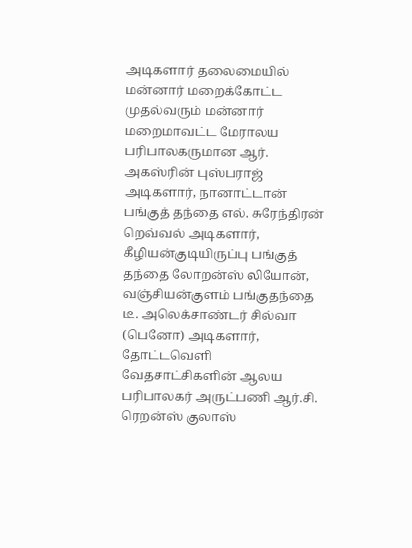அடிகளார் தலைமையில் மன்னார் மறைக்கோட்ட முதல்வரும் மன்னார் மறைமாவட்ட மேராலய பரிபாலகருமான ஆர். அகஸ்ரின் புஸ்பராஜ் அடிகளார், நானாட்டான் பங்குத் தந்தை எல். சுரேந்திரன் றெவ்வல் அடிகளார், கீழியன்குடியிருப்பு பங்குத் தந்தை லோறன்ஸ் லியோன், வஞ்சியன்குளம் பங்குதந்தை டீ. அலெக்சாண்டர் சில்வா (பெனோ) அடிகளார், தோட்டவெளி வேதசாட்சிகளின் ஆலய பரிபாலகர் அருட்பணி ஆர்.சி. ரெறன்ஸ் குலாஸ்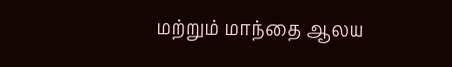மற்றும் மாந்தை ஆலய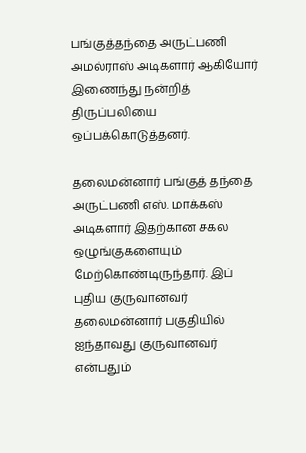பங்குத்தந்தை அருட்பணி அமல்ராஸ் அடிகளார் ஆகியோர் இணைந்து நன்றித் திருப்பலியை ஒப்பக்கொடுத்தனர்.

தலைமன்னார் பங்குத் தந்தை அருட்பணி எஸ். மாக்கஸ் அடிகளார் இதற்கான சகல ஒழுங்குகளையும் மேற்கொண்டிருந்தார். இப் புதிய குருவானவர் தலைமன்னார் பகுதியில் ஐந்தாவது குருவானவர் என்பதும்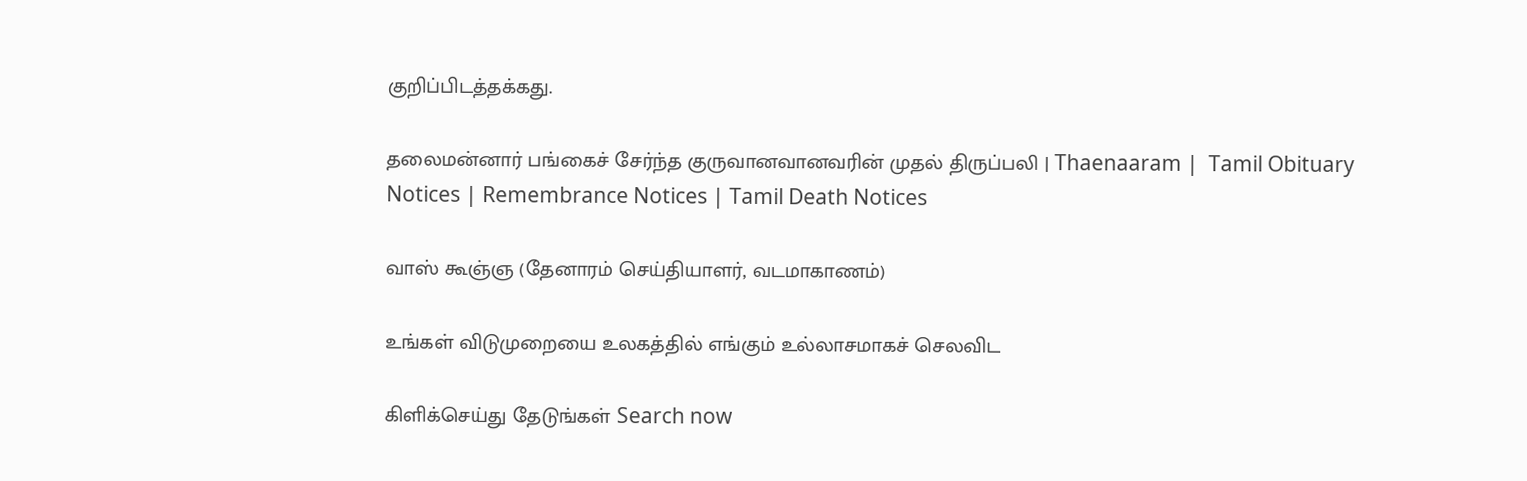குறிப்பிடத்தக்கது.

தலைமன்னார் பங்கைச் சேர்ந்த குருவானவானவரின் முதல் திருப்பலி | Thaenaaram |  Tamil Obituary Notices | Remembrance Notices | Tamil Death Notices

வாஸ் கூஞ்ஞ (தேனாரம் செய்தியாளர், வடமாகாணம்)

உங்கள் விடுமுறையை உலகத்தில் எங்கும் உல்லாசமாகச் செலவிட

கிளிக்செய்து தேடுங்கள் Search now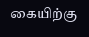கையிற்கு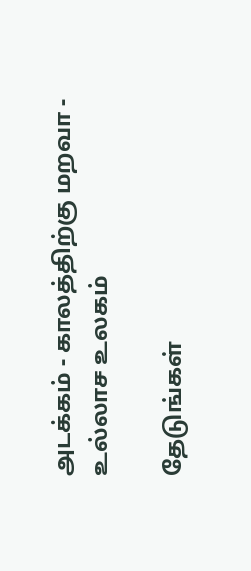அடக்கம் - காலத்திற்கு மறவா - உல்லாச உலகம்

தேடுங்கள்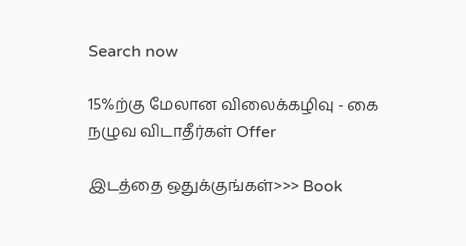Search now

15%ற்கு மேலான விலைக்கழிவு - கை நழுவ விடாதீர்கள் Offer

இடத்தை ஒதுக்குங்கள்>>> Book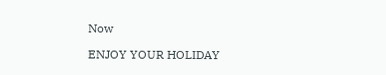Now

ENJOY YOUR HOLIDAY